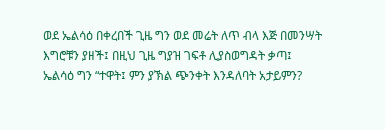ወደ ኤልሳዕ በቀረበች ጊዜ ግን ወደ መሬት ለጥ ብላ እጅ በመንሣት እግሮቹን ያዘች፤ በዚህ ጊዜ ግያዝ ገፍቶ ሊያስወግዳት ቃጣ፤ ኤልሳዕ ግን “ተዋት፤ ምን ያኽል ጭንቀት እንዳለባት አታይምን?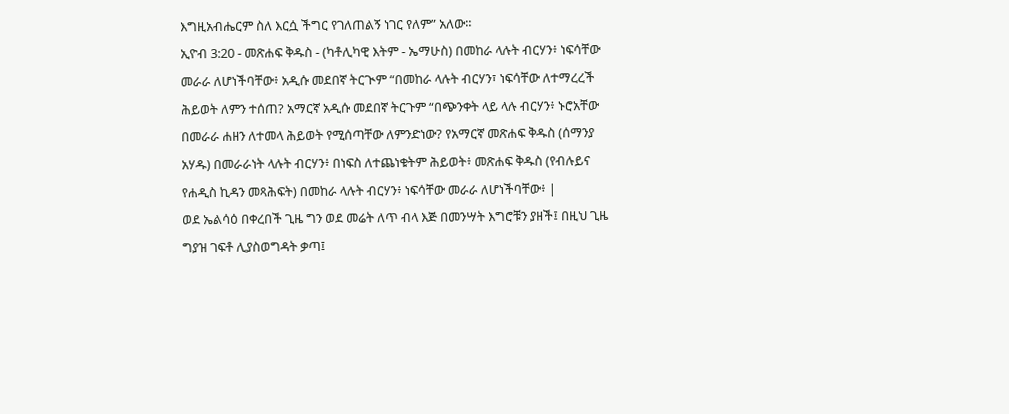እግዚአብሔርም ስለ እርሷ ችግር የገለጠልኝ ነገር የለም” አለው።
ኢዮብ 3:20 - መጽሐፍ ቅዱስ - (ካቶሊካዊ እትም - ኤማሁስ) በመከራ ላሉት ብርሃን፥ ነፍሳቸው መራራ ለሆነችባቸው፥ አዲሱ መደበኛ ትርጒም “በመከራ ላሉት ብርሃን፣ ነፍሳቸው ለተማረረች ሕይወት ለምን ተሰጠ? አማርኛ አዲሱ መደበኛ ትርጉም “በጭንቀት ላይ ላሉ ብርሃን፥ ኑሮአቸው በመራራ ሐዘን ለተመላ ሕይወት የሚሰጣቸው ለምንድነው? የአማርኛ መጽሐፍ ቅዱስ (ሰማንያ አሃዱ) በመራራነት ላሉት ብርሃን፥ በነፍስ ለተጨነቁትም ሕይወት፥ መጽሐፍ ቅዱስ (የብሉይና የሐዲስ ኪዳን መጻሕፍት) በመከራ ላሉት ብርሃን፥ ነፍሳቸው መራራ ለሆነችባቸው፥ |
ወደ ኤልሳዕ በቀረበች ጊዜ ግን ወደ መሬት ለጥ ብላ እጅ በመንሣት እግሮቹን ያዘች፤ በዚህ ጊዜ ግያዝ ገፍቶ ሊያስወግዳት ቃጣ፤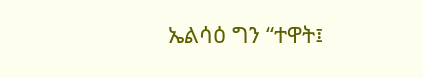ኤልሳዕ ግን “ተዋት፤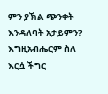ምን ያኽል ጭንቀት እንዳለባት አታይምን? እግዚአብሔርም ስለ እርሷ ችግር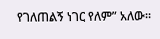የገለጠልኝ ነገር የለም” አለው።